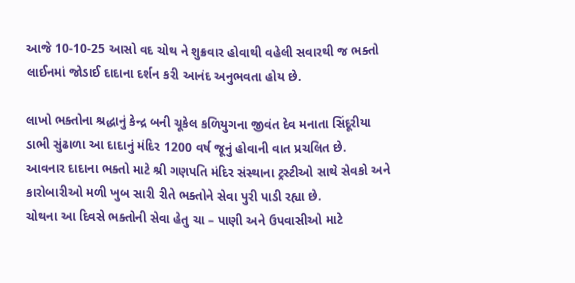આજે 10-10-25 આસો વદ ચોથ ને શુક્રવાર હોવાથી વહેલી સવારથી જ ભક્તો લાઈનમાં જોડાઈ દાદાના દર્શન કરી આનંદ અનુભવતા હોય છે.

લાખો ભક્તોના શ્રદ્ધાનું કેન્દ્ર બની ચૂકેલ કળિયુગના જીવંત દેવ મનાતા સિંદૂરીયા ડાભી સુંઢાળા આ દાદાનું મંદિર 1200 વર્ષ જૂનું હોવાની વાત પ્રચલિત છે.
આવનાર દાદાના ભક્તો માટે શ્રી ગણપતિ મંદિર સંસ્થાના ટ્રસ્ટીઓ સાથે સેવકો અને કારોબારીઓ મળી ખુબ સારી રીતે ભક્તોને સેવા પુરી પાડી રહ્યા છે.
ચોથના આ દિવસે ભક્તોની સેવા હેતુ ચા – પાણી અને ઉપવાસીઓ માટે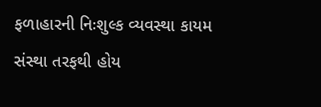ફળાહારની નિઃશુલ્ક વ્યવસ્થા કાયમ સંસ્થા તરફથી હોય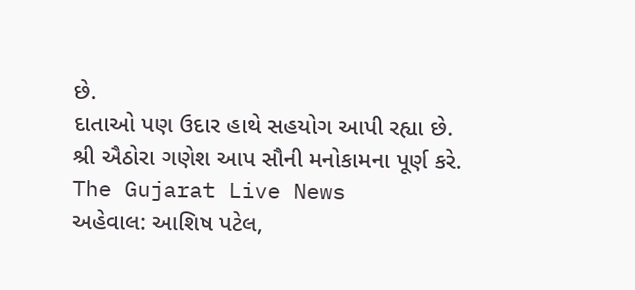છે.
દાતાઓ પણ ઉદાર હાથે સહયોગ આપી રહ્યા છે.
શ્રી ઐઠોરા ગણેશ આપ સૌની મનોકામના પૂર્ણ કરે.
The Gujarat Live News
અહેવાલ: આશિષ પટેલ,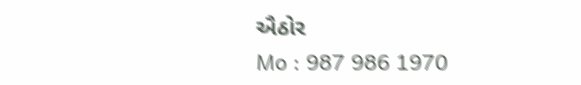ઐઠોર
Mo : 987 986 1970